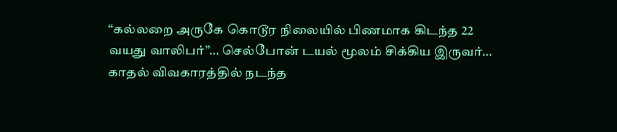“கல்லறை அருகே கொடூர நிலையில் பிணமாக கிடந்த 22 வயது வாலிபர்”… செல்போன் டயல் மூலம் சிக்கிய இருவர்… காதல் விவகாரத்தில் நடந்த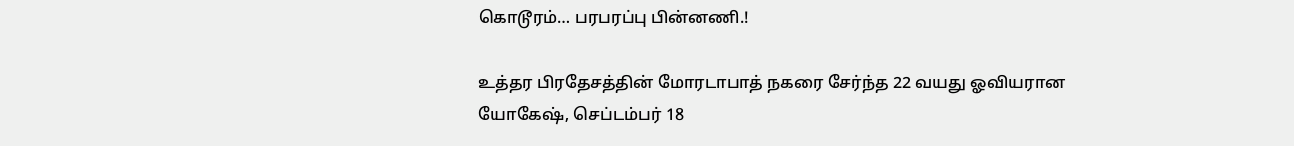கொடூரம்… பரபரப்பு பின்னணி.!

உத்தர பிரதேசத்தின் மோரடாபாத் நகரை சேர்ந்த 22 வயது ஓவியரான யோகேஷ், செப்டம்பர் 18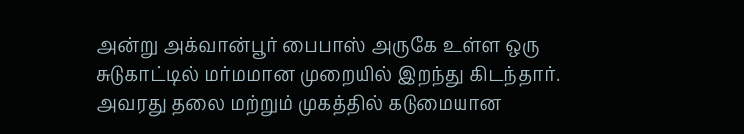அன்று அக்வான்பூர் பைபாஸ் அருகே உள்ள ஒரு சுடுகாட்டில் மர்மமான முறையில் இறந்து கிடந்தார். அவரது தலை மற்றும் முகத்தில் கடுமையான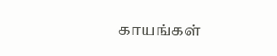காயங்கள்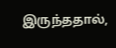இருந்ததால்,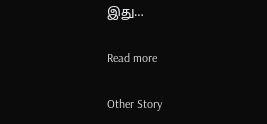இது…

Read more

Other Story